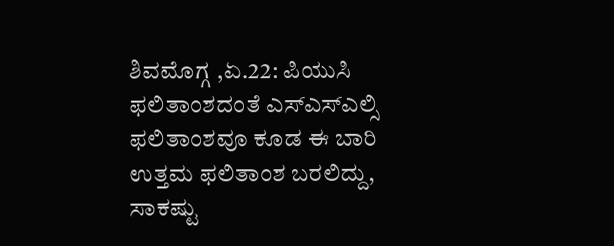ಶಿವಮೊಗ್ಗ ,ಏ.22: ಪಿಯುಸಿ ಫಲಿತಾಂಶದಂತೆ ಎಸ್ಎಸ್ಎಲ್ಸಿ ಫಲಿತಾಂಶವೂ ಕೂಡ ಈ ಬಾರಿ ಉತ್ತಮ ಫಲಿತಾಂಶ ಬರಲಿದ್ದು, ಸಾಕಷ್ಟು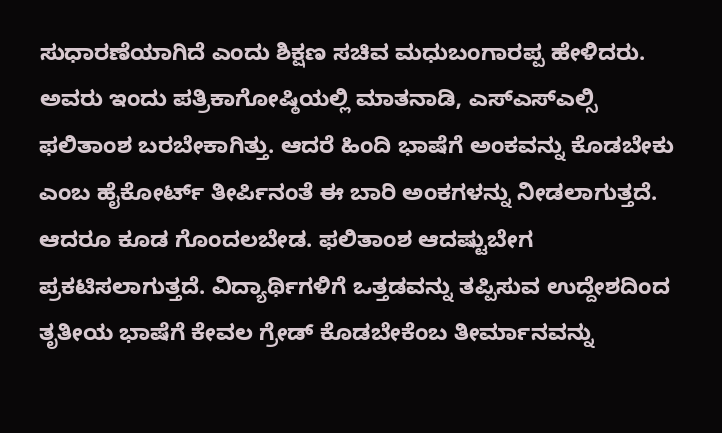ಸುಧಾರಣೆಯಾಗಿದೆ ಎಂದು ಶಿಕ್ಷಣ ಸಚಿವ ಮಧುಬಂಗಾರಪ್ಪ ಹೇಳಿದರು.
ಅವರು ಇಂದು ಪತ್ರಿಕಾಗೋಷ್ಠಿಯಲ್ಲಿ ಮಾತನಾಡಿ, ಎಸ್ಎಸ್ಎಲ್ಸಿ ಫಲಿತಾಂಶ ಬರಬೇಕಾಗಿತ್ತು. ಆದರೆ ಹಿಂದಿ ಭಾಷೆಗೆ ಅಂಕವನ್ನು ಕೊಡಬೇಕು ಎಂಬ ಹೈಕೋರ್ಟ್ ತೀರ್ಪಿನಂತೆ ಈ ಬಾರಿ ಅಂಕಗಳನ್ನು ನೀಡಲಾಗುತ್ತದೆ. ಆದರೂ ಕೂಡ ಗೊಂದಲಬೇಡ. ಫಲಿತಾಂಶ ಆದಷ್ಟುಬೇಗ ಪ್ರಕಟಿಸಲಾಗುತ್ತದೆ. ವಿದ್ಯಾರ್ಥಿಗಳಿಗೆ ಒತ್ತಡವನ್ನು ತಪ್ಪಿಸುವ ಉದ್ದೇಶದಿಂದ ತೃತೀಯ ಭಾಷೆಗೆ ಕೇವಲ ಗ್ರೇಡ್ ಕೊಡಬೇಕೆಂಬ ತೀರ್ಮಾನವನ್ನು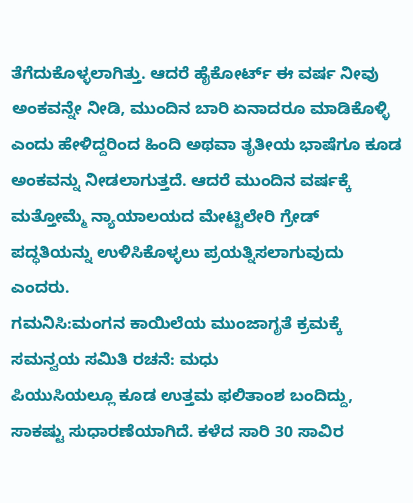ತೆಗೆದುಕೊಳ್ಳಲಾಗಿತ್ತು. ಆದರೆ ಹೈಕೋರ್ಟ್ ಈ ವರ್ಷ ನೀವು ಅಂಕವನ್ನೇ ನೀಡಿ, ಮುಂದಿನ ಬಾರಿ ಏನಾದರೂ ಮಾಡಿಕೊಳ್ಳಿ ಎಂದು ಹೇಳಿದ್ದರಿಂದ ಹಿಂದಿ ಅಥವಾ ತೃತೀಯ ಭಾಷೆಗೂ ಕೂಡ ಅಂಕವನ್ನು ನೀಡಲಾಗುತ್ತದೆ. ಆದರೆ ಮುಂದಿನ ವರ್ಷಕ್ಕೆ ಮತ್ತೋಮ್ಮೆ ನ್ಯಾಯಾಲಯದ ಮೇಟ್ಟಿಲೇರಿ ಗ್ರೇಡ್ ಪದ್ಧತಿಯನ್ನು ಉಳಿಸಿಕೊಳ್ಳಲು ಪ್ರಯತ್ನಿಸಲಾಗುವುದು ಎಂದರು.
ಗಮನಿಸಿ:ಮಂಗನ ಕಾಯಿಲೆಯ ಮುಂಜಾಗೃತೆ ಕ್ರಮಕ್ಕೆ ಸಮನ್ವಯ ಸಮಿತಿ ರಚನೆ: ಮಧು
ಪಿಯುಸಿಯಲ್ಲೂ ಕೂಡ ಉತ್ತಮ ಫಲಿತಾಂಶ ಬಂದಿದ್ದು, ಸಾಕಷ್ಟು ಸುಧಾರಣೆಯಾಗಿದೆ. ಕಳೆದ ಸಾರಿ 30 ಸಾವಿರ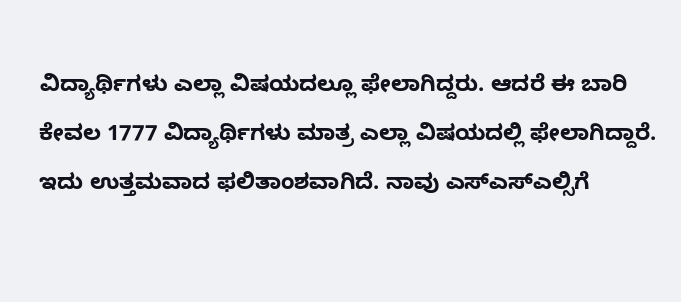ವಿದ್ಯಾರ್ಥಿಗಳು ಎಲ್ಲಾ ವಿಷಯದಲ್ಲೂ ಫೇಲಾಗಿದ್ದರು. ಆದರೆ ಈ ಬಾರಿ ಕೇವಲ 1777 ವಿದ್ಯಾರ್ಥಿಗಳು ಮಾತ್ರ ಎಲ್ಲಾ ವಿಷಯದಲ್ಲಿ ಫೇಲಾಗಿದ್ದಾರೆ. ಇದು ಉತ್ತಮವಾದ ಫಲಿತಾಂಶವಾಗಿದೆ. ನಾವು ಎಸ್ಎಸ್ಎಲ್ಸಿಗೆ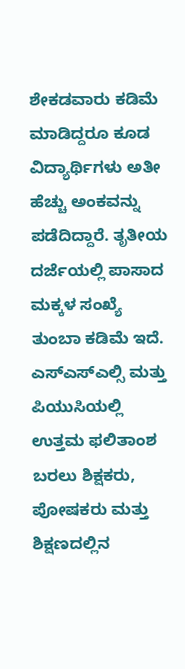ಶೇಕಡವಾರು ಕಡಿಮೆ ಮಾಡಿದ್ದರೂ ಕೂಡ ವಿದ್ಯಾರ್ಥಿಗಳು ಅತೀ ಹೆಚ್ಚು ಅಂಕವನ್ನು ಪಡೆದಿದ್ದಾರೆ. ತೃತೀಯ ದರ್ಜೆಯಲ್ಲಿ ಪಾಸಾದ ಮಕ್ಕಳ ಸಂಖ್ಯೆ ತುಂಬಾ ಕಡಿಮೆ ಇದೆ. ಎಸ್ಎಸ್ಎಲ್ಸಿ ಮತ್ತು ಪಿಯುಸಿಯಲ್ಲಿ ಉತ್ತಮ ಫಲಿತಾಂಶ ಬರಲು ಶಿಕ್ಷಕರು, ಪೋಷಕರು ಮತ್ತು ಶಿಕ್ಷಣದಲ್ಲಿನ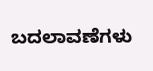ಬದಲಾವಣೆಗಳು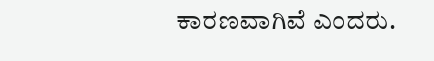ಕಾರಣವಾಗಿವೆ ಎಂದರು.